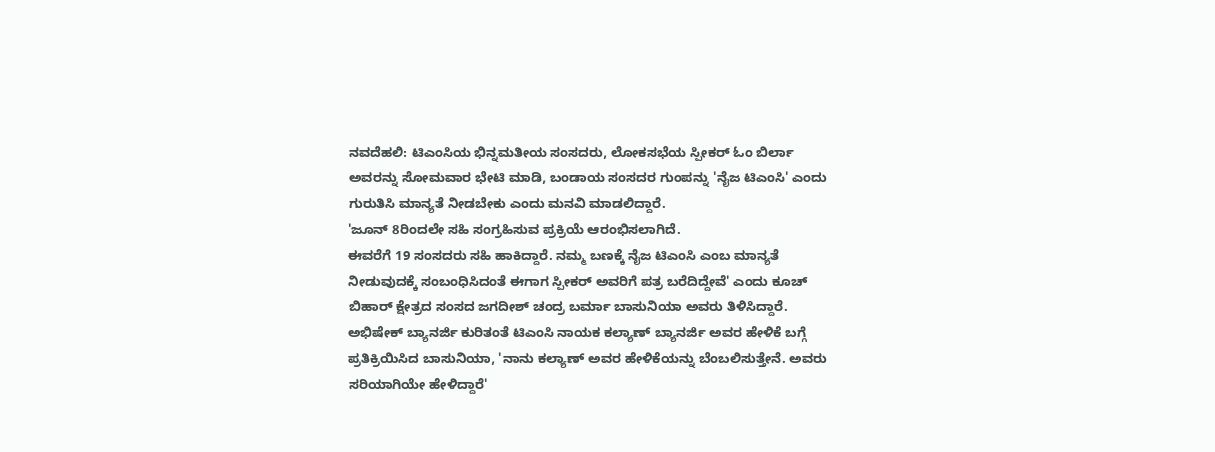ನವದೆಹಲಿ: ಟಿಎಂಸಿಯ ಭಿನ್ನಮತೀಯ ಸಂಸದರು, ಲೋಕಸಭೆಯ ಸ್ಪೀಕರ್ ಓಂ ಬಿರ್ಲಾ ಅವರನ್ನು ಸೋಮವಾರ ಭೇಟಿ ಮಾಡಿ, ಬಂಡಾಯ ಸಂಸದರ ಗುಂಪನ್ನು 'ನೈಜ ಟಿಎಂಸಿ' ಎಂದು ಗುರುತಿಸಿ ಮಾನ್ಯತೆ ನೀಡಬೇಕು ಎಂದು ಮನವಿ ಮಾಡಲಿದ್ದಾರೆ.
'ಜೂನ್ 8ರಿಂದಲೇ ಸಹಿ ಸಂಗ್ರಹಿಸುವ ಪ್ರಕ್ರಿಯೆ ಆರಂಭಿಸಲಾಗಿದೆ.
ಈವರೆಗೆ 19 ಸಂಸದರು ಸಹಿ ಹಾಕಿದ್ದಾರೆ. ನಮ್ಮ ಬಣಕ್ಕೆ ನೈಜ ಟಿಎಂಸಿ ಎಂಬ ಮಾನ್ಯತೆ ನೀಡುವುದಕ್ಕೆ ಸಂಬಂಧಿಸಿದಂತೆ ಈಗಾಗ ಸ್ಪೀಕರ್ ಅವರಿಗೆ ಪತ್ರ ಬರೆದಿದ್ದೇವೆ' ಎಂದು ಕೂಚ್ ಬಿಹಾರ್ ಕ್ಷೇತ್ರದ ಸಂಸದ ಜಗದೀಶ್ ಚಂದ್ರ ಬರ್ಮಾ ಬಾಸುನಿಯಾ ಅವರು ತಿಳಿಸಿದ್ದಾರೆ.
ಅಭಿಷೇಕ್ ಬ್ಯಾನರ್ಜಿ ಕುರಿತಂತೆ ಟಿಎಂಸಿ ನಾಯಕ ಕಲ್ಯಾಣ್ ಬ್ಯಾನರ್ಜಿ ಅವರ ಹೇಳಿಕೆ ಬಗ್ಗೆ ಪ್ರತಿಕ್ರಿಯಿಸಿದ ಬಾಸುನಿಯಾ, 'ನಾನು ಕಲ್ಯಾಣ್ ಅವರ ಹೇಳಿಕೆಯನ್ನು ಬೆಂಬಲಿಸುತ್ತೇನೆ. ಅವರು ಸರಿಯಾಗಿಯೇ ಹೇಳಿದ್ದಾರೆ'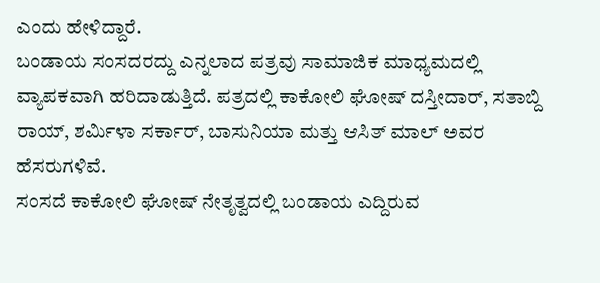ಎಂದು ಹೇಳಿದ್ದಾರೆ.
ಬಂಡಾಯ ಸಂಸದರದ್ದು ಎನ್ನಲಾದ ಪತ್ರವು ಸಾಮಾಜಿಕ ಮಾಧ್ಯಮದಲ್ಲಿ ವ್ಯಾಪಕವಾಗಿ ಹರಿದಾಡುತ್ತಿದೆ. ಪತ್ರದಲ್ಲಿ ಕಾಕೋಲಿ ಘೋಷ್ ದಸ್ತೀದಾರ್, ಸತಾಬ್ದಿ ರಾಯ್, ಶರ್ಮಿಳಾ ಸರ್ಕಾರ್, ಬಾಸುನಿಯಾ ಮತ್ತು ಆಸಿತ್ ಮಾಲ್ ಅವರ ಹೆಸರುಗಳಿವೆ.
ಸಂಸದೆ ಕಾಕೋಲಿ ಘೋಷ್ ನೇತೃತ್ವದಲ್ಲಿ ಬಂಡಾಯ ಎದ್ದಿರುವ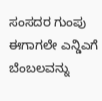ಸಂಸದರ ಗುಂಪು ಈಗಾಗಲೇ ಎನ್ಡಿಎಗೆ ಬೆಂಬಲವನ್ನು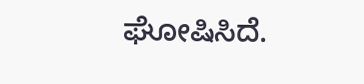ಘೋಷಿಸಿದೆ.